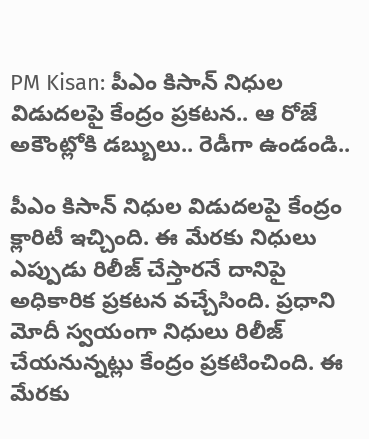PM Kisan: పీఎం కిసాన్ నిధుల విడుదలపై కేంద్రం ప్రకటన.. ఆ రోజే అకౌంట్లోకి డబ్బులు.. రెడీగా ఉండండి..

పీఎం కిసాన్ నిధుల విడుదలపై కేంద్రం క్లారిటీ ఇచ్చింది. ఈ మేరకు నిధులు ఎప్పుడు రిలీజ్ చేస్తారనే దానిపై అధికారిక ప్రకటన వచ్చేసింది. ప్రధాని మోదీ స్వయంగా నిధులు రిలీజ్ చేయనున్నట్లు కేంద్రం ప్రకటించింది. ఈ మేరకు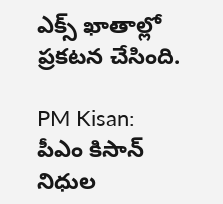ఎక్స్ ఖాతాల్లో ప్రకటన చేసింది.

PM Kisan: పీఎం కిసాన్ నిధుల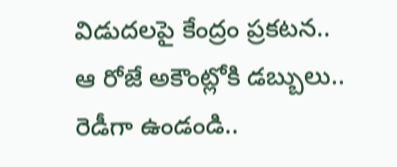విడుదలపై కేంద్రం ప్రకటన.. ఆ రోజే అకౌంట్లోకి డబ్బులు.. రెడీగా ఉండండి..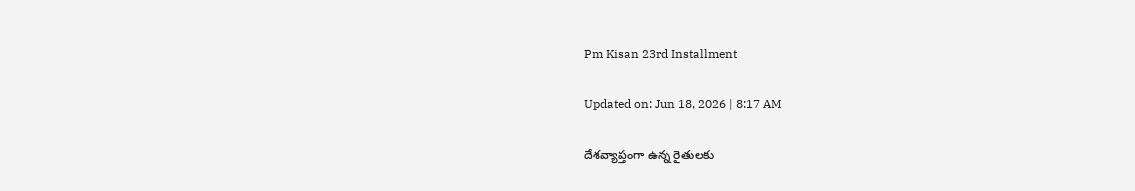Pm Kisan 23rd Installment

Updated on: Jun 18, 2026 | 8:17 AM

దేశవ్యాప్తంగా ఉన్న రైతులకు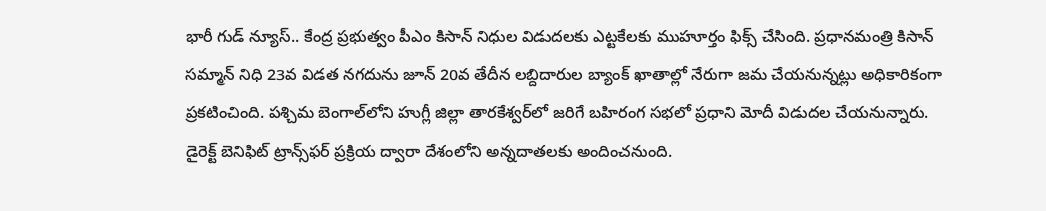భారీ గుడ్ న్యూస్.. కేంద్ర ప్రభుత్వం పీఎం కిసాన్ నిధుల విడుదలకు ఎట్టకేలకు ముహూర్తం ఫిక్స్ చేసింది. ప్రధానమంత్రి కిసాన్ సమ్మాన్ నిధి 23వ విడత నగదును జూన్ 20వ తేదీన లబ్దిదారుల బ్యాంక్ ఖాతాల్లో నేరుగా జమ చేయనున్నట్లు అధికారికంగా ప్రకటించింది. పశ్చిమ బెంగాల్‌లోని హుగ్లీ జిల్లా తారకేశ్వర్‌లో జరిగే బహిరంగ సభలో ప్రధాని మోదీ విడుదల చేయనున్నారు. డైరెక్ట్ బెనిఫిట్ ట్రాన్స్‌ఫర్ ప్రక్రియ ద్వారా దేశంలోని అన్నదాతలకు అందించనుంది.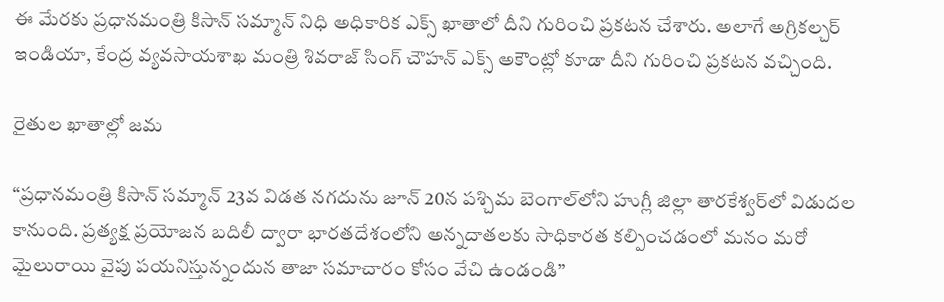ఈ మేరకు ప్రధానమంత్రి కిసాన్ సమ్మాన్ నిధి అధికారిక ఎక్స్ ఖాతాలో దీని గురించి ప్రకటన చేశారు. అలాగే అగ్రికల్చర్ ఇండియా, కేంద్ర వ్యవసాయశాఖ మంత్రి శివరాజ్ సింగ్ చౌహన్ ఎక్స్ అకౌంట్లో కూడా దీని గురించి ప్రకటన వచ్చింది.

రైతుల ఖాతాల్లో జమ

“ప్రధానమంత్రి కిసాన్ సమ్మాన్ 23వ విడత నగదును జూన్ 20న పశ్చిమ బెంగాల్‌లోని హుగ్లీ జిల్లా తారకేశ్వర్‌లో విడుదల కానుంది. ప్రత్యక్ష ప్రయోజన బదిలీ ద్వారా భారతదేశంలోని అన్నదాతలకు సాధికారత కల్పించడంలో మనం మరో మైలురాయి వైపు పయనిస్తున్నందున తాజా సమాచారం కోసం వేచి ఉండండి”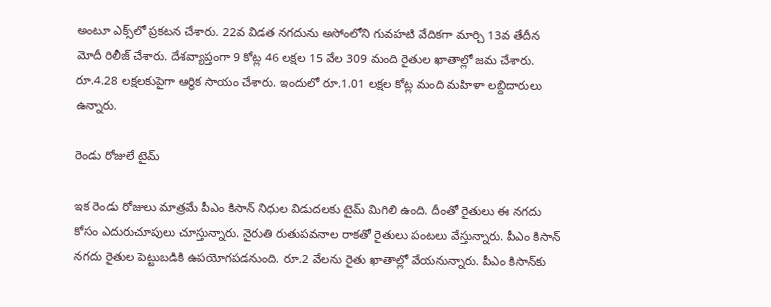అంటూ ఎక్స్‌లో ప్రకటన చేశారు. 22వ విడత నగదును అసోంలోని గువహటి వేదికగా మార్చి 13వ తేదీన మోదీ రిలీజ్ చేశారు. దేశవ్యాప్తంగా 9 కోట్ల 46 లక్షల 15 వేల 309 మంది రైతుల ఖాతాల్లో జమ చేశారు. రూ.4.28 లక్షలకుపైగా ఆర్ధిక సాయం చేశారు. ఇందులో రూ.1.01 లక్షల కోట్ల మంది మహిళా లబ్దిదారులు ఉన్నారు.

రెండు రోజులే టైమ్

ఇక రెండు రోజులు మాత్రమే పీఎం కిసాన్ నిధుల విడుదలకు టైమ్ మిగిలి ఉంది. దీంతో రైతులు ఈ నగదు కోసం ఎదురుచూపులు చూస్తున్నారు. నైరుతి రుతుపవనాల రాకతో రైతులు పంటలు వేస్తున్నారు. పీఎం కిసాన్ నగదు రైతుల పెట్టుబడికి ఉపయోగపడనుంది. రూ.2 వేలను రైతు ఖాతాల్లో వేయనున్నారు. పీఎం కిసాన్‌కు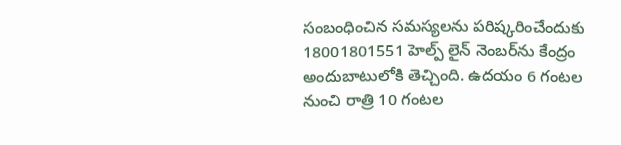సంబంధించిన సమస్యలను పరిష్కరించేందుకు 18001801551 హెల్ప్ లైన్ నెంబర్‌ను కేంద్రం అందుబాటులోకి తెచ్చింది. ఉదయం 6 గంటల నుంచి రాత్రి 10 గంటల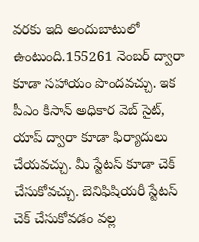వరకు ఇది అందుబాటులో ఉంటుంది.155261 నెంబర్ ద్వారా కూడా సహాయం పొందవచ్చు. ఇక పీఎం కిసాన్ అధికార వెబ్ సైట్, యాప్ ద్వారా కూడా ఫిర్యాదులు చేయవచ్చు. మీ స్టేటస్ కూడా చెక్ చేసుకోవచ్చు. బెనిఫిషియరీ స్టేటస్ చెక్ చేసుకోవడం వల్ల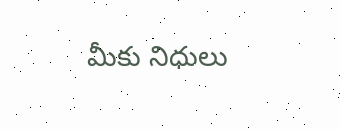మీకు నిధులు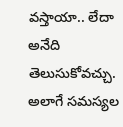వస్తాయా.. లేదా అనేది తెలుసుకోవచ్చు. అలాగే సమస్యల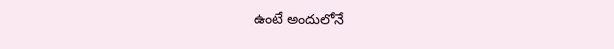ఉంటే అందులోనే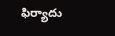ఫిర్యాదు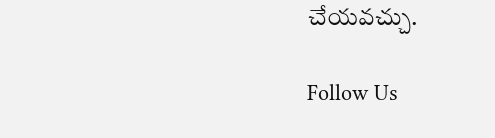చేయవచ్చు.

Follow Us